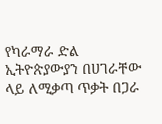የካራማራ ድል ኢትዮጵያውያን በሀገራቸው ላይ ለሚቃጣ ጥቃት በጋራ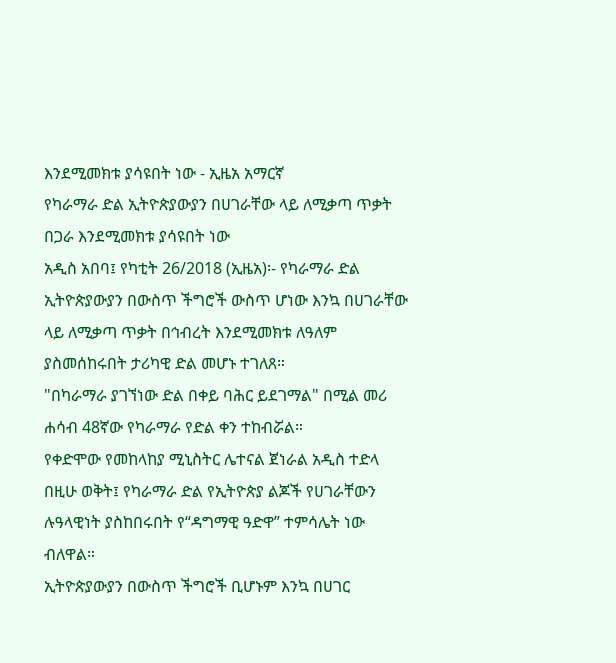እንደሚመክቱ ያሳዩበት ነው - ኢዜአ አማርኛ
የካራማራ ድል ኢትዮጵያውያን በሀገራቸው ላይ ለሚቃጣ ጥቃት በጋራ እንደሚመክቱ ያሳዩበት ነው
አዲስ አበባ፤ የካቲት 26/2018 (ኢዜአ)፡- የካራማራ ድል ኢትዮጵያውያን በውስጥ ችግሮች ውስጥ ሆነው እንኳ በሀገራቸው ላይ ለሚቃጣ ጥቃት በኅብረት እንደሚመክቱ ለዓለም ያስመሰከሩበት ታሪካዊ ድል መሆኑ ተገለጸ።
"በካራማራ ያገኘነው ድል በቀይ ባሕር ይደገማል" በሚል መሪ ሐሳብ 48ኛው የካራማራ የድል ቀን ተከብሯል።
የቀድሞው የመከላከያ ሚኒስትር ሌተናል ጀነራል አዲስ ተድላ በዚሁ ወቅት፤ የካራማራ ድል የኢትዮጵያ ልጆች የሀገራቸውን ሉዓላዊነት ያስከበሩበት የ“ዳግማዊ ዓድዋ” ተምሳሌት ነው ብለዋል።
ኢትዮጵያውያን በውስጥ ችግሮች ቢሆኑም እንኳ በሀገር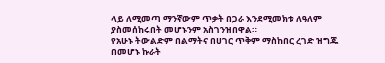ላይ ለሚመጣ ማንኛውም ጥቃት በጋራ እንደሚመክቱ ለዓለም ያስመሰከሩበት መሆኑንም አስገንዝበዋል።
የአሁኑ ትውልድም በልማትና በሀገር ጥቅም ማስከበር ረገድ ዝግጁ በመሆኑ ኩራት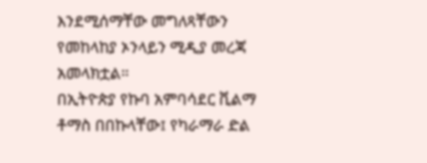እንደሚሰማቸው መግለጻቸውን የመከላከያ ኦንላይን ሚዲያ መረጃ አመላክቷል።
በኢትዮጵያ የኩባ አምባሳደር ቪልማ ቶማስ በበኩላቸው፤ የካራማራ ድል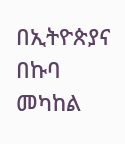በኢትዮጵያና በኩባ መካከል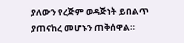ያለውን የረጅም ወዳጅነት ይበልጥ ያጠናከረ መሆኑን ጠቅሰዋል።